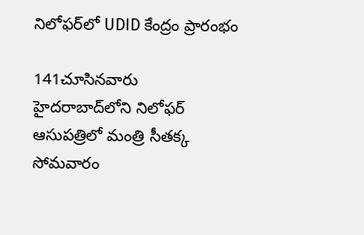నిలోఫర్‌లో UDID కేంద్రం ప్రారంభం

141చూసినవారు
హైదరాబాద్‌లోని నిలోఫర్ ఆసుపత్రిలో మంత్రి సీతక్క సోమవారం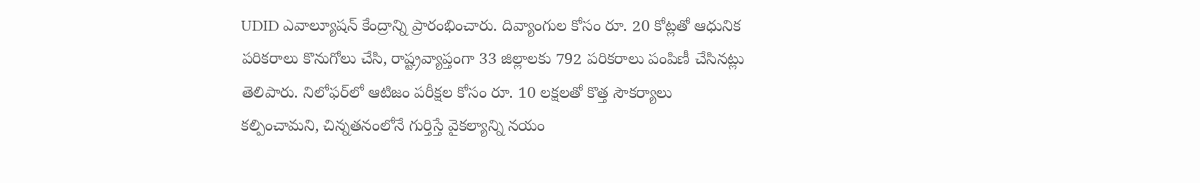UDID ఎవాల్యూషన్ కేంద్రాన్ని ప్రారంభించారు. దివ్యాంగుల కోసం రూ. 20 కోట్లతో ఆధునిక పరికరాలు కొనుగోలు చేసి, రాష్ట్రవ్యాప్తంగా 33 జిల్లాలకు 792 పరికరాలు పంపిణీ చేసినట్లు తెలిపారు. నిలోఫర్‌లో ఆటిజం పరీక్షల కోసం రూ. 10 లక్షలతో కొత్త సౌకర్యాలు కల్పించామని, చిన్నతనంలోనే గుర్తిస్తే వైకల్యాన్ని నయం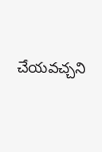చేయవచ్చని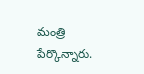మంత్రి పేర్కొన్నారు.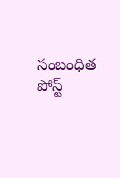సంబంధిత పోస్ట్